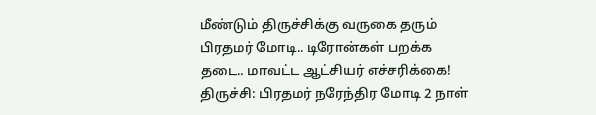மீண்டும் திருச்சிக்கு வருகை தரும் பிரதமர் மோடி.. டிரோன்கள் பறக்க தடை.. மாவட்ட ஆட்சியர் எச்சரிக்கை!
திருச்சி: பிரதமர் நரேந்திர மோடி 2 நாள்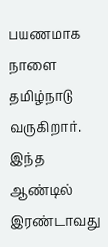பயணமாக நாளை தமிழ்நாடு வருகிறார். இந்த ஆண்டில் இரண்டாவது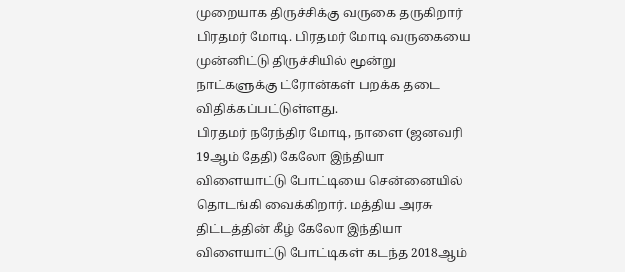முறையாக திருச்சிக்கு வருகை தருகிறார் பிரதமர் மோடி. பிரதமர் மோடி வருகையை முன்னிட்டு திருச்சியில் மூன்று நாட்களுக்கு ட்ரோன்கள் பறக்க தடை விதிக்கப்பட்டுள்ளது.
பிரதமர் நரேந்திர மோடி, நாளை (ஜனவரி 19ஆம் தேதி) கேலோ இந்தியா விளையாட்டு போட்டியை சென்னையில் தொடங்கி வைக்கிறார். மத்திய அரசு திட்டத்தின் கீழ் கேலோ இந்தியா விளையாட்டு போட்டிகள் கடந்த 2018ஆம்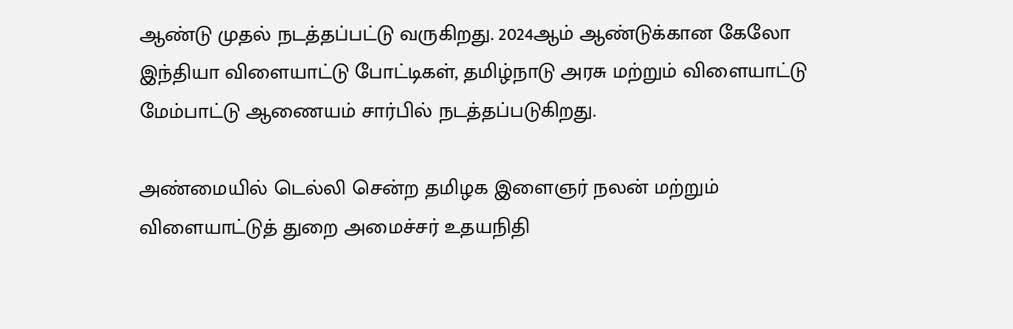ஆண்டு முதல் நடத்தப்பட்டு வருகிறது. 2024ஆம் ஆண்டுக்கான கேலோ இந்தியா விளையாட்டு போட்டிகள், தமிழ்நாடு அரசு மற்றும் விளையாட்டு மேம்பாட்டு ஆணையம் சார்பில் நடத்தப்படுகிறது.

அண்மையில் டெல்லி சென்ற தமிழக இளைஞர் நலன் மற்றும் விளையாட்டுத் துறை அமைச்சர் உதயநிதி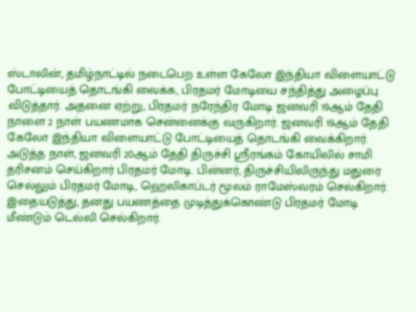ஸ்டாலின், தமிழ்நாட்டில் நடைபெற உள்ள கேலோ இந்தியா விளையாட்டு போட்டியைத் தொடங்கி வைக்க, பிரதமர் மோடியை சந்தித்து அழைப்பு விடுத்தார். அதனை ஏற்று, பிரதமர் நரேந்திர மோடி ஜனவரி 19ஆம் தேதி நாளை 2 நாள் பயணமாக சென்னைக்கு வருகிறார். ஜனவரி 19ஆம் தேதி கேலோ இந்தியா விளையாட்டு போட்டியைத் தொடங்கி வைக்கிறார்.
அடுத்த நாள், ஜனவரி 20ஆம் தேதி திருச்சி ஸ்ரீரங்கம் கோயிலில் சாமி தரிசனம் செய்கிறார் பிரதமர் மோடி. பின்னர், திருச்சியிலிருந்து மதுரை செல்லும் பிரதமர் மோடி, ஹெலிகாப்டர் மூலம் ராமேஸ்வரம் செல்கிறார். இதையடுத்து, தனது பயணத்தை முடித்துக்கொண்டு பிரதமர் மோடி மீண்டும் டெல்லி செல்கிறார்.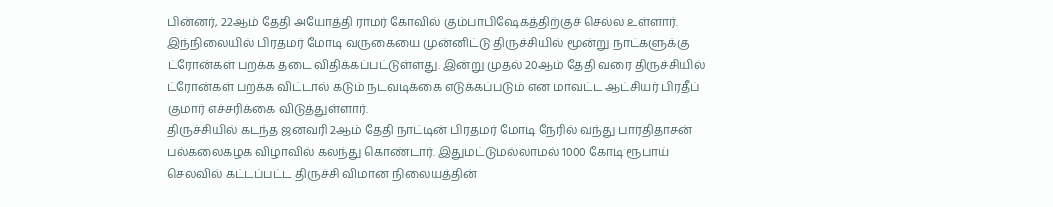பின்னர், 22ஆம் தேதி அயோத்தி ராமர் கோவில் கும்பாபிஷேகத்திற்குச் செல்ல உள்ளார்.
இந்நிலையில் பிரதமர் மோடி வருகையை முன்னிட்டு திருச்சியில் மூன்று நாட்களுக்கு ட்ரோன்கள் பறக்க தடை விதிக்கப்பட்டுள்ளது. இன்று முதல் 20ஆம் தேதி வரை திருச்சியில் ட்ரோன்கள் பறக்க விட்டால் கடும் நடவடிக்கை எடுக்கப்படும் என மாவட்ட ஆட்சியர் பிரதீப் குமார் எச்சரிக்கை விடுத்துள்ளார்.
திருச்சியில் கடந்த ஜனவரி 2ஆம் தேதி நாட்டின் பிரதமர் மோடி நேரில் வந்து பாரதிதாசன் பல்கலைகழக விழாவில் கலந்து கொண்டார். இதுமட்டுமல்லாமல் 1000 கோடி ரூபாய் செலவில் கட்டப்பட்ட திருச்சி விமான நிலையத்தின்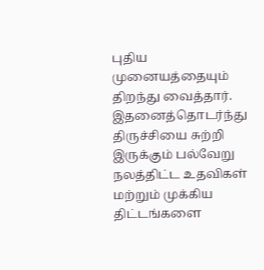புதிய முனையத்தையும் திறந்து வைத்தார். இதனைத்தொடர்ந்து திருச்சியை சுற்றி இருக்கும் பல்வேறு நலத்திட்ட உதவிகள் மற்றும் முக்கிய திட்டங்களை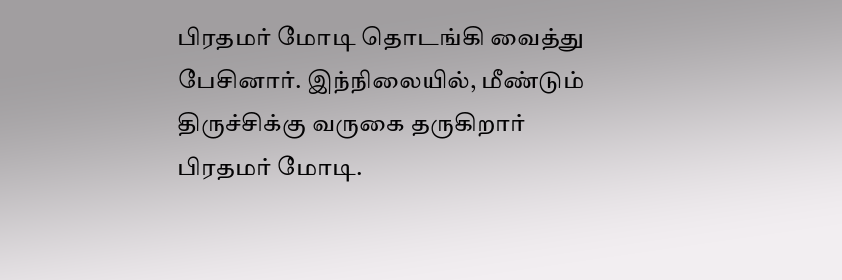பிரதமர் மோடி தொடங்கி வைத்து பேசினார். இந்நிலையில், மீண்டும் திருச்சிக்கு வருகை தருகிறார் பிரதமர் மோடி.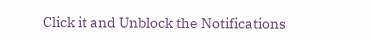Click it and Unblock the Notifications